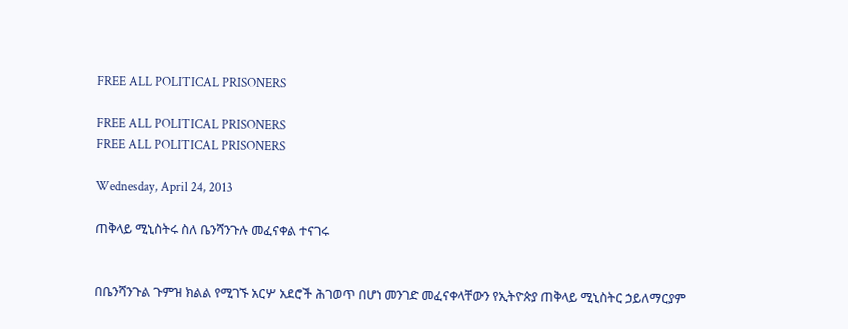FREE ALL POLITICAL PRISONERS

FREE ALL POLITICAL PRISONERS
FREE ALL POLITICAL PRISONERS

Wednesday, April 24, 2013

ጠቅላይ ሚኒስትሩ ስለ ቤንሻንጉሉ መፈናቀል ተናገሩ


በቤንሻንጉል ጉምዝ ክልል የሚገኙ አርሦ አደሮች ሕገወጥ በሆነ መንገድ መፈናቀላቸውን የኢትዮጵያ ጠቅላይ ሚኒስትር ኃይለማርያም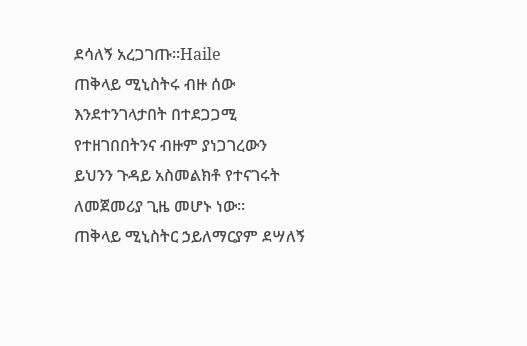ደሳለኝ አረጋገጡ፡፡Haile
ጠቅላይ ሚኒስትሩ ብዙ ሰው እንደተንገላታበት በተደጋጋሚ የተዘገበበትንና ብዙም ያነጋገረውን ይህንን ጉዳይ አስመልክቶ የተናገሩት ለመጀመሪያ ጊዜ መሆኑ ነው፡፡
ጠቅላይ ሚኒስትር ኃይለማርያም ደሣለኝ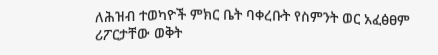ለሕዝብ ተወካዮች ምክር ቤት ባቀረቡት የስምንት ወር አፈፅፀም ሪፖርታቸው ወቅት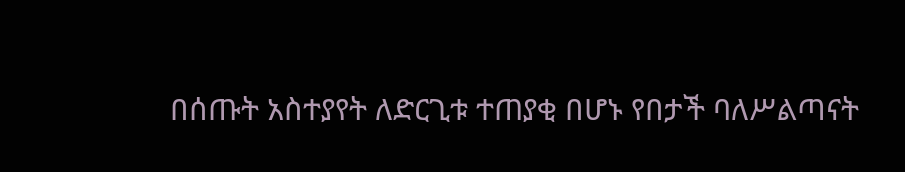በሰጡት አስተያየት ለድርጊቱ ተጠያቂ በሆኑ የበታች ባለሥልጣናት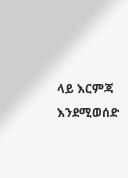ላይ እርምጃ እንደሚወሰድ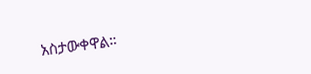አስታውቀዋል።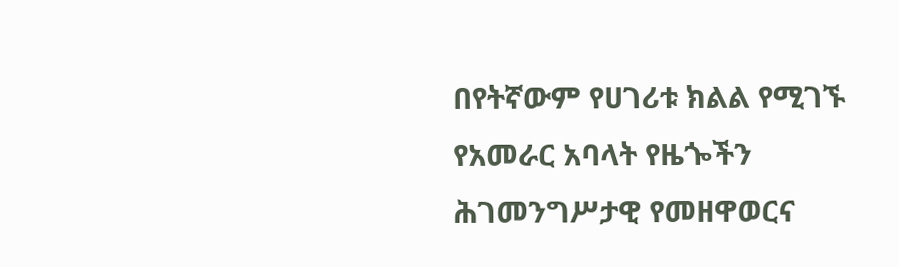በየትኛውም የሀገሪቱ ክልል የሚገኙ የአመራር አባላት የዜጐችን ሕገመንግሥታዊ የመዘዋወርና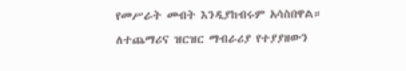የመሥራት መብት እንዲያከብሩም አሳስበዋል።
ለተጨማሪና ዝርዝር ማብራሪያ የተያያዘውን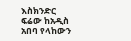እስክንድር ፍሬው ከአዲስ አበባ የላከውን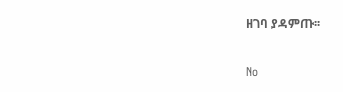ዘገባ ያዳምጡ፡፡

No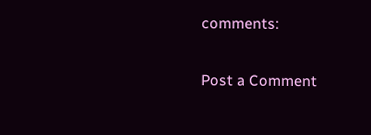comments:

Post a Comment